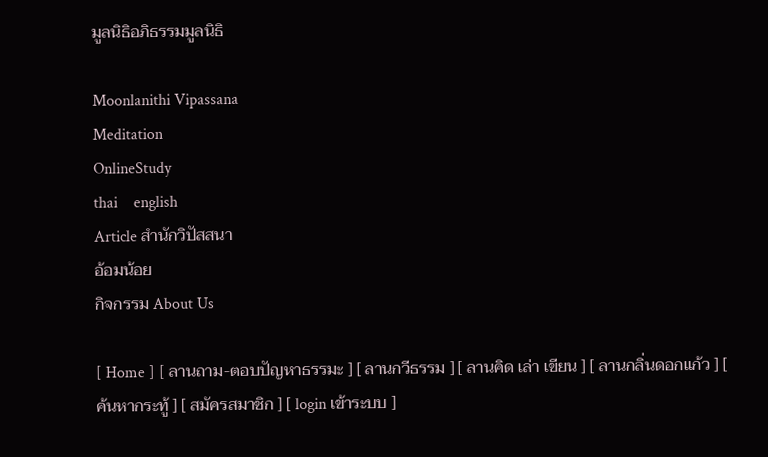มูลนิธิอภิธรรมมูลนิธิ

Moonlanithi Vipassana
Meditation
OnlineStudy
thai    english
Article สำนักวิปัสสนา
อ้อมน้อย
กิจกรรม About Us

[ Home ] [ ลานถาม-ตอบปัญหาธรรมะ ] [ ลานกวีธรรม ] [ ลานคิด เล่า เขียน ] [ ลานกลิ่นดอกแก้ว ] [ ค้นหากระทู้ ] [ สมัครสมาชิก ] [ login เข้าระบบ ]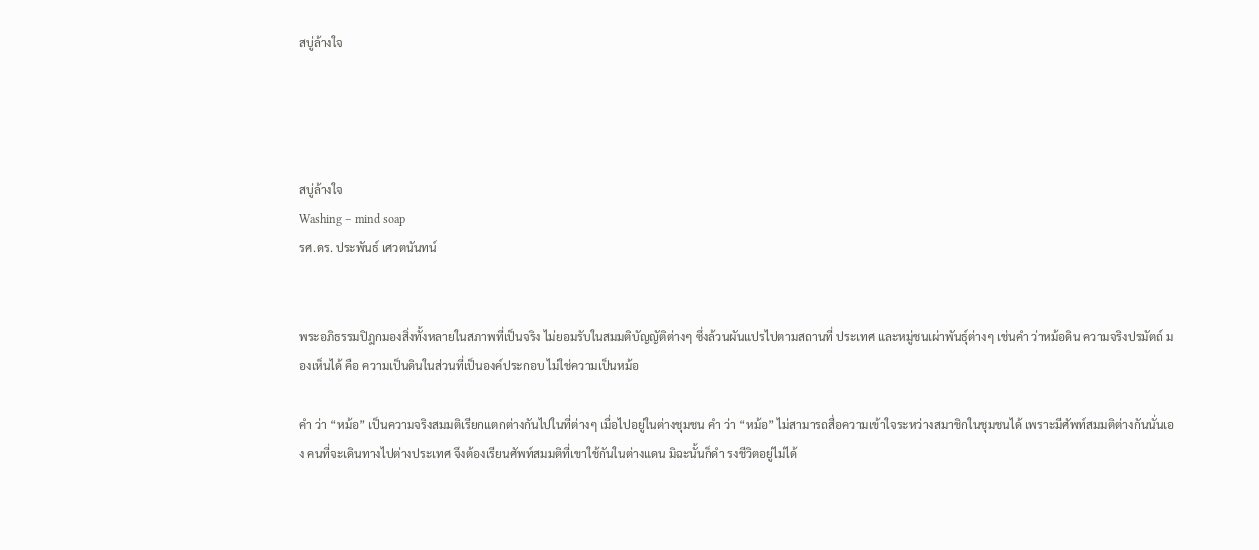สบู่ล้างใจ




สบู่ล้างใจ
Washing – mind soap
รศ.ดร. ประพันธ์ เศวตนันทน์


พระอภิธรรมปิฎกมองสิ่งทั้งหลายในสภาพที่เป็นจริง ไม่ยอมรับในสมมติบัญญัติต่างๆ ซึ่งล้วนผันแปรไปตามสถานที่ ประเทศ และหมู่ชนเผ่าพันธุ์ต่างๆ เช่นคำ ว่าหม้อดิน ความจริงปรมัตถ์ มองเห็นได้ คือ ความเป็นดินในส่วนที่เป็นองค์ประกอบ ไม่ใช่ความเป็นหม้อ

คำ ว่า “หม้อ” เป็นความจริงสมมติเรียกแตกต่างกันไปในที่ต่างๆ เมื่อไปอยู่ในต่างชุมชน คำ ว่า “หม้อ” ไม่สามารถสื่อความเข้าใจระหว่างสมาชิกในชุมชนได้ เพราะมีศัพท์สมมติต่างกันนั่นเอง คนที่จะเดินทางไปต่างประเทศ จึงต้องเรียนศัพท์สมมติที่เขาใช้กันในต่างแดน มิฉะนั้นก็ดำ รงชีวิตอยู่ไม่ได้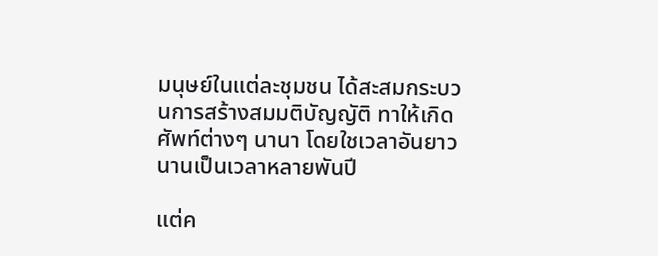มนุษย์ในแต่ละชุมชน ได้สะสมกระบวนการสร้างสมมติบัญญัติ ทาให้เกิดศัพท์ต่างๆ นานา โดยใชเวลาอันยาวนานเป็นเวลาหลายพันปี

แต่ค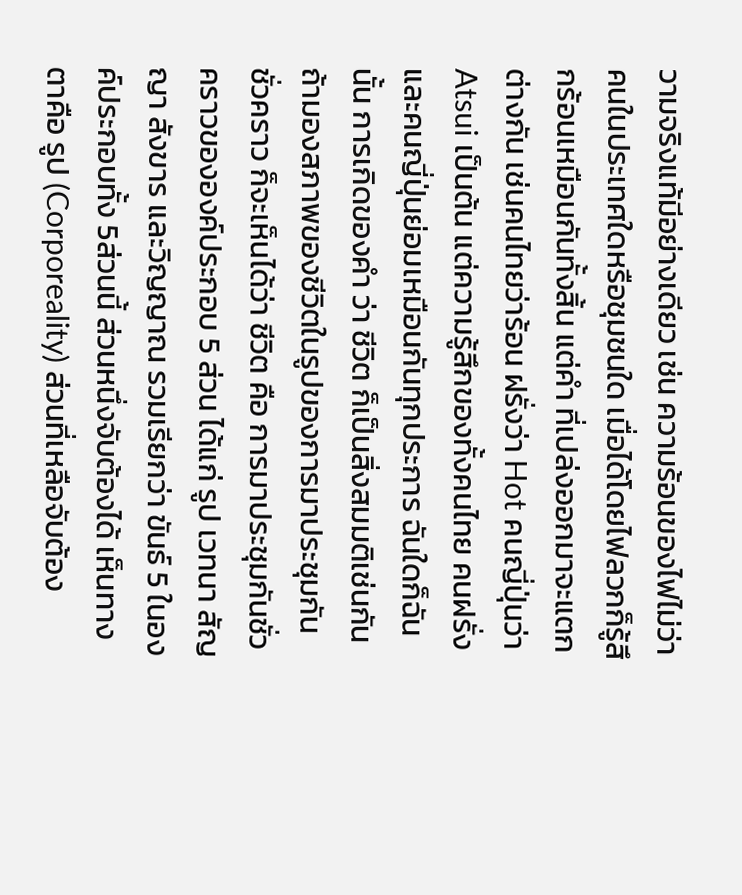วามจริงแท้มีอย่างเดียว เช่น ความร้อนของไฟไม่ว่าคนในประเทศใดหรือชุมชนใด เมื่อได้โดยไฟลวกก็รู้สึกร้อนเหมือนกันทั้งสิ้น แต่คำ ที่เปล่งออกมาจะแตกต่างกัน เช่นคนไทยว่าร้อน ฝรั่งว่า Hot คนญี่ปุ่นว่า Atsui เป็นต้น แต่ความรู้สึกของทั้งคนไทย คนฝรั่ง และคนญี่ปุ่นย่อมเหมือนกันทุกประการ ฉันใดก็ฉันนั้น การเกิดของคำ ว่า ชีวิต ก็เป็นสิ่งสมมติเช่นกัน ถ้ามองสภาพของชีวิตในรูปของการมาประชุมกันชั่วคราว ก็จะเห็นได้ว่า ชีวิต คือ การมาประชุมกันชั่วคราวขององค์ประกอบ 5 ส่วน ได้แก่ รูป เวทนา สัญญา สังขาร และวิญญาณ รวมเรียกว่า ขันธ์ 5 ในองค์ประกอบทั้ง 5ส่วนนี้ ส่วนหนึ่งจับต้องได้ เห็นทางตาคือ รูป (Corporeality) ส่วนที่เหลือจับต้อง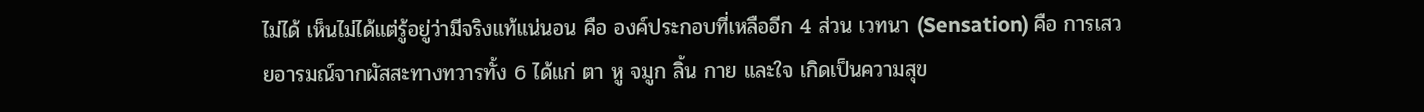ไม่ได้ เห็นไม่ได้แต่รู้อยู่ว่ามีจริงแท้แน่นอน คือ องค์ประกอบที่เหลืออีก 4 ส่วน เวทนา (Sensation) คือ การเสวยอารมณ์จากผัสสะทางทวารทั้ง 6 ได้แก่ ตา หู จมูก ลิ้น กาย และใจ เกิดเป็นความสุข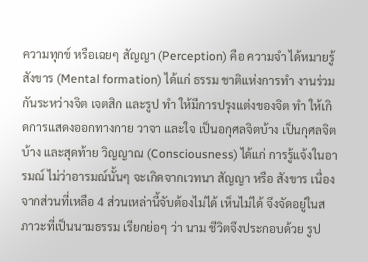ความทุกข์ หรือเฉยๆ สัญญา (Perception) คือ ความจำ ได้หมายรู้ สังขาร (Mental formation) ได้แก่ ธรรม ชาติแห่งการทำ งานร่วมกันระหว่างจิต เจตสิก และรูป ทำ ให้มีการปรุงแต่งของจิต ทำ ให้เกิดการแสดงออกทางกาย วาจา และใจ เป็นอกุศลจิตบ้าง เป็นกุศลจิตบ้าง และสุดท้าย วิญญาณ (Consciousness) ได้แก่ การรู้แจ้งในอารมณ์ ไม่ว่าอารมณ์นั้นๆ จะเกิดจากเวทนา สัญญา หรือ สังขาร เนื่องจากส่วนที่เหลือ 4 ส่วนเหล่านี้จับต้องไม่ได้ เห็นไม่ได้ จึงจัดอยู่ในสภาวะที่เป็นนามธรรม เรียกย่อๆ ว่า นาม ชีวิตจึงประกอบด้วย รูป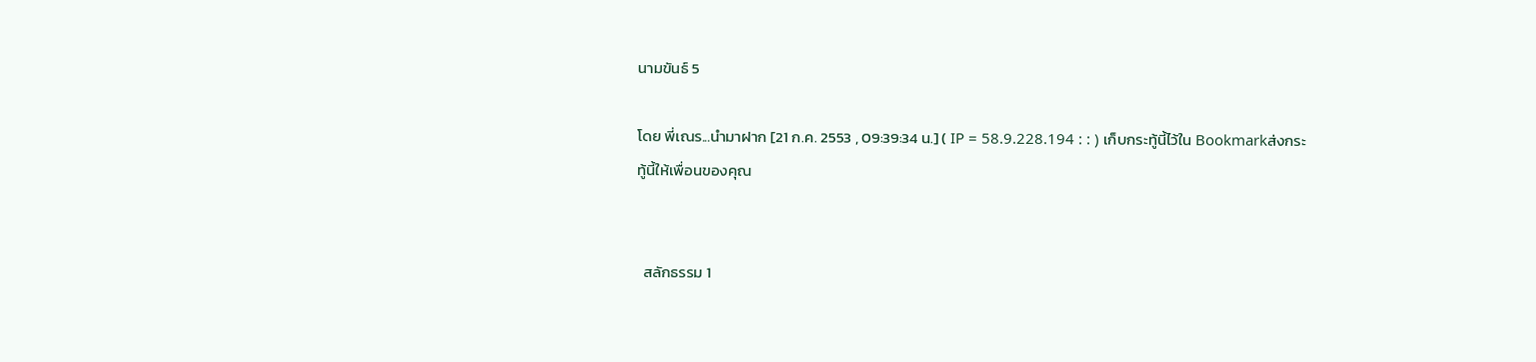นามขันธ์ 5

โดย พี่เณร...นำมาฝาก [21 ก.ค. 2553 , 09:39:34 น.] ( IP = 58.9.228.194 : : ) เก็บกระทู้นี้ไว้ใน Bookmarkส่งกระทู้นี้ให้เพื่อนของคุณ


  สลักธรรม 1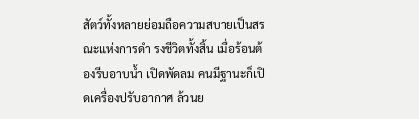สัตว์ทั้งหลายย่อมถือความสบายเป็นสรณะแห่งการดำ รงชีวิตทั้งสิ้น เมื่อร้อนต้องรีบอาบนํ้า เปิดพัดลม คนมีฐานะก็เปิดเครื่องปรับอากาศ ล้วนย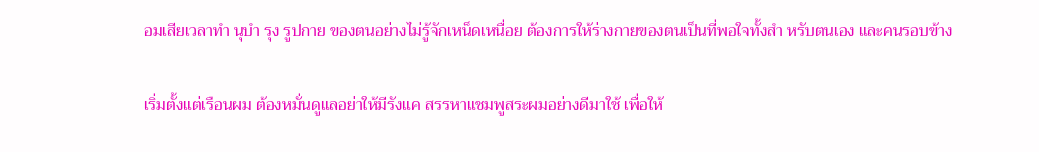อมเสียเวลาทำ นุบำ รุง รูปกาย ของตนอย่างไม่รู้จักเหน็ดเหนื่อย ต้องการให้ร่างกายของตนเป็นที่พอใจทั้งสำ หรับตนเอง และคนรอบข้าง

เริ่มตั้งแต่เรือนผม ต้องหมั่นดูแลอย่าให้มีรังแค สรรหาแชมพูสระผมอย่างดีมาใช้ เพื่อให้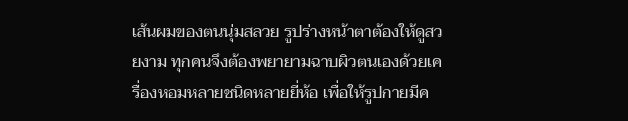เส้นผมของตนนุ่มสลวย รูปร่างหน้าตาต้องให้ดูสวยงาม ทุกคนจึงต้องพยายามฉาบผิวตนเองด้วยเครื่องหอมหลายชนิดหลายยี่ห้อ เพื่อให้รูปกายมีค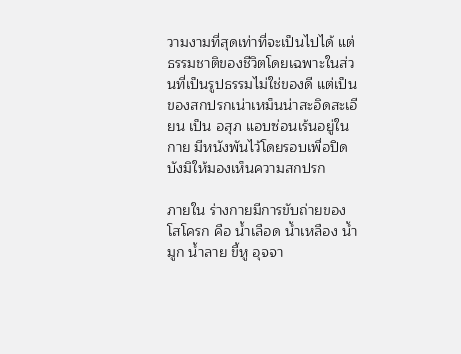วามงามที่สุดเท่าที่จะเป็นไปได้ แต่ธรรมชาติของชีวิตโดยเฉพาะในส่วนที่เป็นรูปธรรมไม่ใช่ของดี แต่เป็นของสกปรกเน่าเหม็นน่าสะอิดสะเอียน เป็น อสุภ แอบซ่อนเร้นอยู่ในกาย มีหนังพันไว้โดยรอบเพื่อปิดบังมิให้มองเห็นความสกปรก

ภายใน ร่างกายมีการขับถ่ายของโสโครก คือ นํ้าเลือด นํ้าเหลือง นํ้ามูก นํ้าลาย ขี้หู อุจจา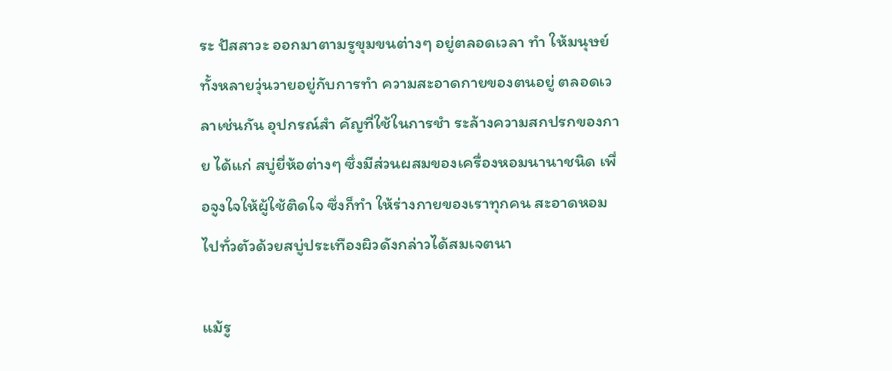ระ ปัสสาวะ ออกมาตามรูขุมขนต่างๆ อยู่ตลอดเวลา ทำ ให้มนุษย์ทั้งหลายวุ่นวายอยู่กับการทำ ความสะอาดกายของตนอยู่ ตลอดเวลาเช่นกัน อุปกรณ์สำ คัญที่ใช้ในการชำ ระล้างความสกปรกของกาย ได้แก่ สบู่ยี่ห้อต่างๆ ซึ่งมีส่วนผสมของเครื่องหอมนานาชนิด เพื่อจูงใจให้ผู้ใช้ติดใจ ซึ่งก็ทำ ให้ร่างกายของเราทุกคน สะอาดหอมไปทั่วตัวด้วยสบู่ประเทืองผิวดังกล่าวได้สมเจตนา

แม้รู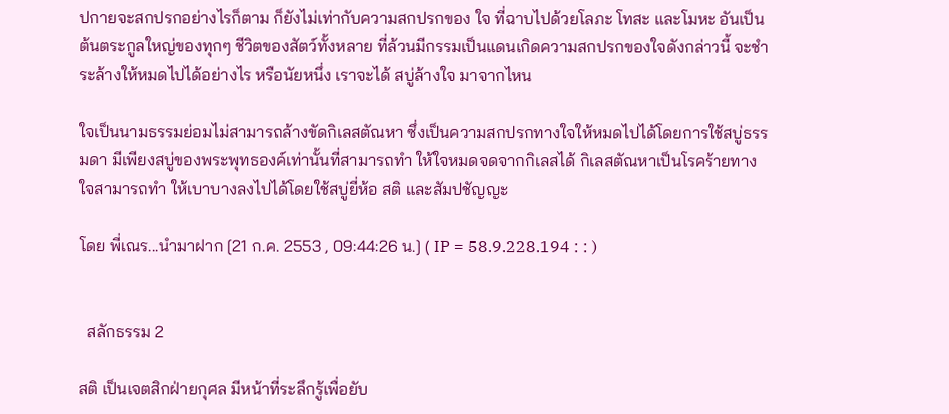ปกายจะสกปรกอย่างไรก็ตาม ก็ยังไม่เท่ากับความสกปรกของ ใจ ที่ฉาบไปด้วยโลภะ โทสะ และโมหะ อันเป็นต้นตระกูลใหญ่ของทุกๆ ชีวิตของสัตว์ทั้งหลาย ที่ล้วนมีกรรมเป็นแดนเกิดความสกปรกของใจดังกล่าวนี้ จะชำ ระล้างให้หมดไปได้อย่างไร หรือนัยหนึ่ง เราจะได้ สบู่ล้างใจ มาจากไหน

ใจเป็นนามธรรมย่อมไม่สามารถล้างขัดกิเลสตัณหา ซึ่งเป็นความสกปรกทางใจให้หมดไปได้โดยการใช้สบู่ธรรมดา มีเพียงสบู่ของพระพุทธองค์เท่านั้นที่สามารถทำ ให้ใจหมดจดจากกิเลสได้ กิเลสตัณหาเป็นโรคร้ายทางใจสามารถทำ ให้เบาบางลงไปได้โดยใช้สบู่ยี่ห้อ สติ และสัมปชัญญะ

โดย พี่เณร...นำมาฝาก [21 ก.ค. 2553 , 09:44:26 น.] ( IP = 58.9.228.194 : : )


  สลักธรรม 2

สติ เป็นเจตสิกฝ่ายกุศล มีหน้าที่ระลึกรู้เพื่อยับ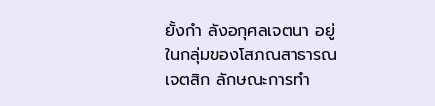ยั้งกำ ลังอกุศลเจตนา อยู่ในกลุ่มของโสภณสาธารณเจตสิก ลักษณะการทำ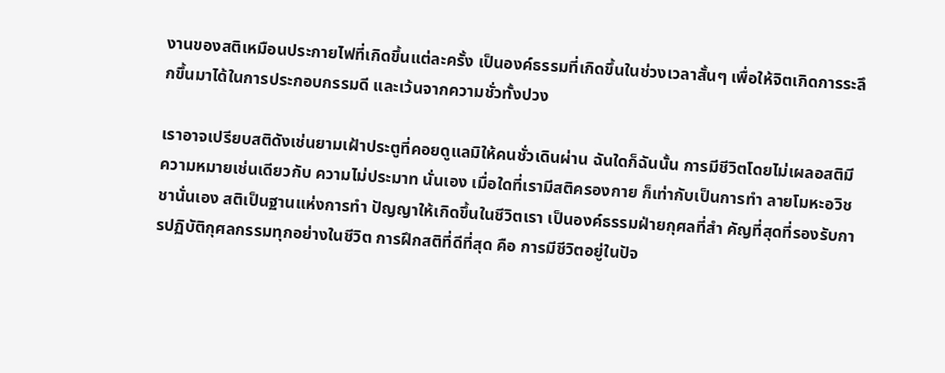งานของสติเหมือนประกายไฟที่เกิดขึ้นแต่ละครั้ง เป็นองค์ธรรมที่เกิดขึ้นในช่วงเวลาสั้นๆ เพื่อให้จิตเกิดการระลึกขึ้นมาได้ในการประกอบกรรมดี และเว้นจากความชั่วทั้งปวง

เราอาจเปรียบสติดังเช่นยามเฝ้าประตูที่คอยดูแลมิให้คนชั่วเดินผ่าน ฉันใดก็ฉันนั้น การมีชีวิตโดยไม่เผลอสติมีความหมายเช่นเดียวกับ ความไม่ประมาท นั่นเอง เมื่อใดที่เรามีสติครองกาย ก็เท่ากับเป็นการทำ ลายโมหะอวิชชานั่นเอง สติเป็นฐานแห่งการทำ ปัญญาให้เกิดขึ้นในชีวิตเรา เป็นองค์ธรรมฝ่ายกุศลที่สำ คัญที่สุดที่รองรับการปฏิบัติกุศลกรรมทุกอย่างในชีวิต การฝึกสติที่ดีที่สุด คือ การมีชีวิตอยู่ในปัจ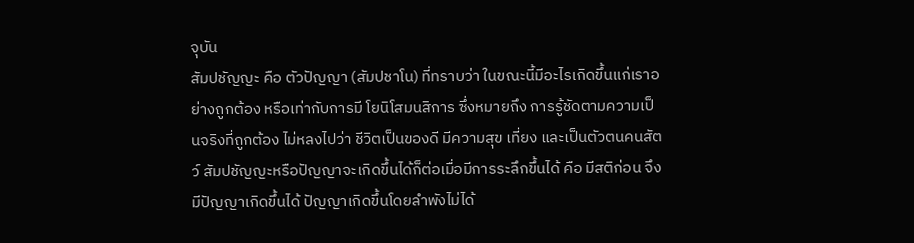จุบัน
สัมปชัญญะ คือ ตัวปัญญา (สัมปชาโน) ที่ทราบว่า ในขณะนี้มีอะไรเกิดขึ้นแก่เราอย่างถูกต้อง หรือเท่ากับการมี โยนิโสมนสิการ ซึ่งหมายถึง การรู้ชัดตามความเป็นจริงที่ถูกต้อง ไม่หลงไปว่า ชีวิตเป็นของดี มีความสุข เที่ยง และเป็นตัวตนคนสัตว์ สัมปชัญญะหรือปัญญาจะเกิดขึ้นได้ก็ต่อเมื่อมีการระลึกขึ้นได้ คือ มีสติก่อน จึงมีปัญญาเกิดขึ้นได้ ปัญญาเกิดขึ้นโดยลำพังไม่ได้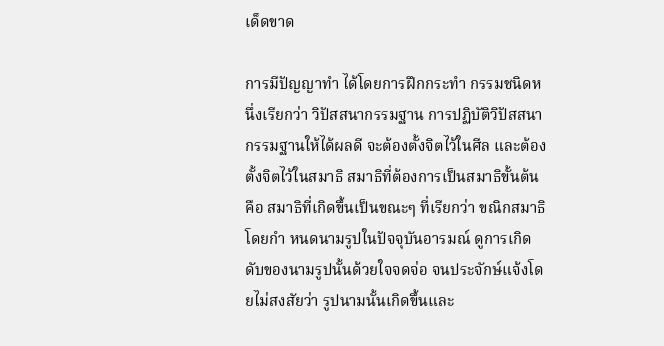เด็ดขาด

การมีปัญญาทำ ได้โดยการฝึกกระทำ กรรมชนิดหนึ่งเรียกว่า วิปัสสนากรรมฐาน การปฏิบัติวิปัสสนากรรมฐานให้ได้ผลดี จะต้องตั้งจิตไว้ในศีล และต้องตั้งจิตไว้ในสมาธิ สมาธิที่ต้องการเป็นสมาธิขั้นต้น คือ สมาธิที่เกิดขึ้นเป็นขณะๆ ที่เรียกว่า ขณิกสมาธิ โดยกำ หนดนามรูปในปัจจุบันอารมณ์ ดูการเกิดดับของนามรูปนั้นด้วยใจจดจ่อ จนประจักษ์แจ้งโดยไม่สงสัยว่า รูปนามนั้นเกิดขึ้นและ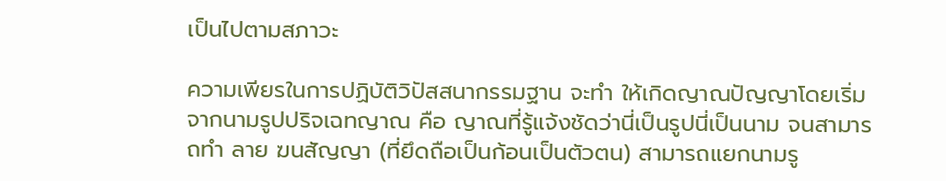เป็นไปตามสภาวะ

ความเพียรในการปฏิบัติวิปัสสนากรรมฐาน จะทำ ให้เกิดญาณปัญญาโดยเริ่มจากนามรูปปริจเฉทญาณ คือ ญาณที่รู้แจ้งชัดว่านี่เป็นรูปนี่เป็นนาม จนสามารถทำ ลาย ฆนสัญญา (ที่ยึดถือเป็นก้อนเป็นตัวตน) สามารถแยกนามรู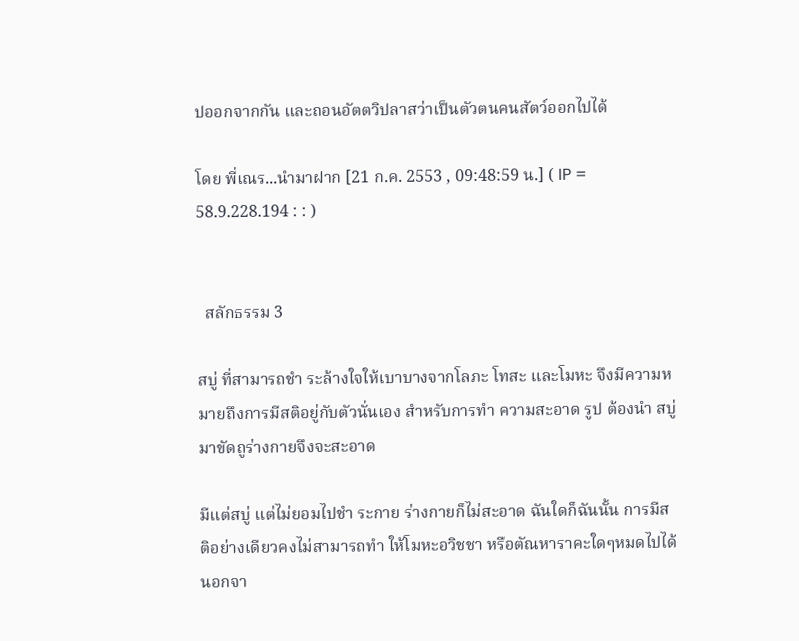ปออกจากกัน และถอนอัตตวิปลาสว่าเป็นตัวตนคนสัตว์ออกไปได้

โดย พี่เณร...นำมาฝาก [21 ก.ค. 2553 , 09:48:59 น.] ( IP = 58.9.228.194 : : )


  สลักธรรม 3

สบู่ ที่สามารถชำ ระล้างใจให้เบาบางจากโลภะ โทสะ และโมหะ จึงมีความหมายถึงการมีสติอยู่กับตัวนั่นเอง สำหรับการทำ ความสะอาด รูป ต้องนำ สบู่มาขัดถูร่างกายจึงจะสะอาด

มีแต่สบู่ แต่ไม่ยอมไปชำ ระกาย ร่างกายก็ไม่สะอาด ฉันใดก็ฉันนั้น การมีสติอย่างเดียวคงไม่สามารถทำ ให้โมหะอวิชชา หรือตัณหาราคะใดๆหมดไปได้ นอกจา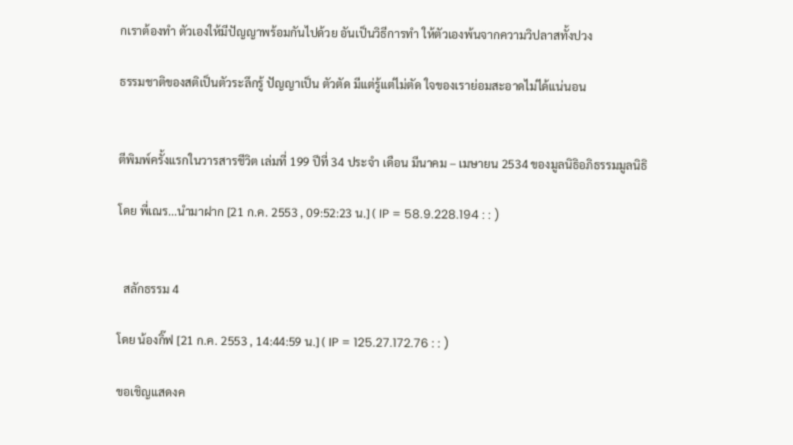กเราต้องทำ ตัวเองให้มีปัญญาพร้อมกันไปด้วย อันเป็นวิธีการทำ ให้ตัวเองพ้นจากความวิปลาสทั้งปวง

ธรรมชาติของสติเป็นตัวระลึกรู้ ปัญญาเป็น ตัวตัด มีแต่รู้แต่ไม่ตัด ใจของเราย่อมสะอาดไม่ได้แน่นอน


ตีพิมพ์ครั้งแรกในวารสารชีวิต เล่มที่ 199 ปีที่ 34 ประจำ เดือน มีนาคม – เมษายน 2534 ของมูลนิธิอภิธรรมมูลนิธิ

โดย พี่เณร...นำมาฝาก [21 ก.ค. 2553 , 09:52:23 น.] ( IP = 58.9.228.194 : : )


  สลักธรรม 4

โดย น้องกิ๊ฟ [21 ก.ค. 2553 , 14:44:59 น.] ( IP = 125.27.172.76 : : )

ขอเชิญแสดงค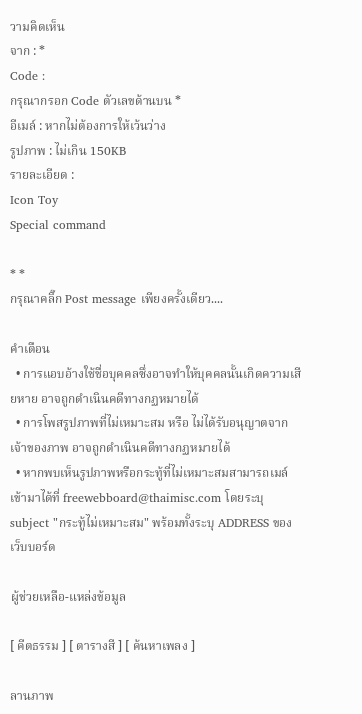วามคิดเห็น
จาก : *
Code :
กรุณากรอก Code ตัวเลขด้านบน *
อีเมล์ : หากไม่ต้องการให้เว้นว่าง
รูปภาพ : ไม่เกิน 150KB
รายละเอียด :
Icon Toy
Special command

* *
กรุณาคลิ๊ก Post message เพียงครั้งเดียว....

คำเตือน
  • การแอบอ้างใช้ชื่อบุคคลซึ่งอาจทำให้บุคคลนั้นเกิดความเสียหาย อาจถูกดำเนินคดีทางกฏหมายได้
  • การโพสรูปภาพที่ไม่เหมาะสม หรือ ไม่ได้รับอนุญาตจากเจ้าของภาพ อาจถูกดำเนินคดีทางกฏหมายได้
  • หากพบเห็นรูปภาพหรือกระทู้ที่ไม่เหมาะสมสามารถเมล์เข้ามาได้ที่ freewebboard@thaimisc.com โดยระบุ subject "กระทู้ไม่เหมาะสม" พร้อมทั้งระบุ ADDRESS ของเว็บบอร์ด

ผู้ช่วยเหลือ-แหล่งข้อมูล

[ คีตธรรม ] [ ตารางสี ] [ ค้นหาเพลง ]

ลานภาพ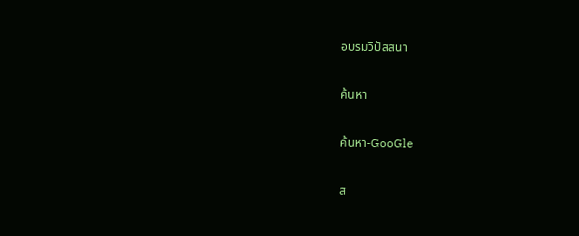อบรมวิปัสสนา

ค้นหา

ค้นหา-GooGle

ส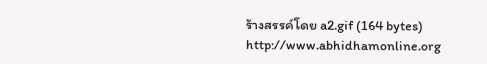ร้างสรรค์โดย a2.gif (164 bytes) http://www.abhidhamonline.org